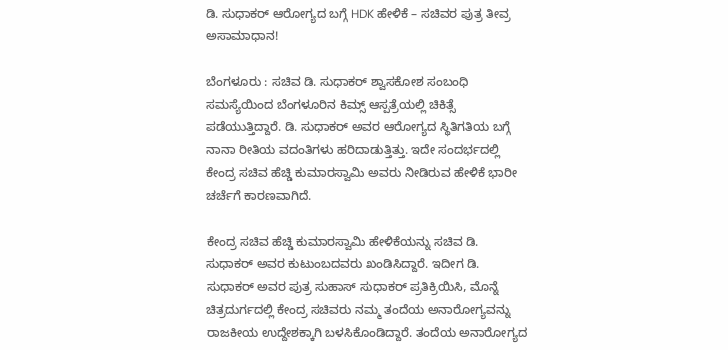ಡಿ. ಸುಧಾಕರ್ ಆರೋಗ್ಯದ ಬಗ್ಗೆ HDK ಹೇಳಿಕೆ – ಸಚಿವರ ಪುತ್ರ ತೀವ್ರ ಅಸಾಮಾಧಾನ!

ಬೆಂಗಳೂರು : ಸಚಿವ ಡಿ. ಸುಧಾಕರ್ ಶ್ವಾಸಕೋಶ ಸಂಬಂಧಿ ಸಮಸ್ಯೆಯಿಂದ ಬೆಂಗಳೂರಿನ ಕಿಮ್ಸ್ ಆಸ್ಪತ್ರೆಯಲ್ಲಿ ಚಿಕಿತ್ಸೆ ಪಡೆಯುತ್ತಿದ್ದಾರೆ. ಡಿ. ಸುಧಾಕರ್ ಅವರ ಆರೋಗ್ಯದ ಸ್ಥಿತಿಗತಿಯ ಬಗ್ಗೆ ನಾನಾ ರೀತಿಯ ವದಂತಿಗಳು ಹರಿದಾಡುತ್ತಿತ್ತು. ಇದೇ ಸಂದರ್ಭದಲ್ಲಿ ಕೇಂದ್ರ ಸಚಿವ ಹೆಚ್ಡಿ ಕುಮಾರಸ್ವಾಮಿ ಅವರು ನೀಡಿರುವ ಹೇಳಿಕೆ ಭಾರೀ ಚರ್ಚೆಗೆ ಕಾರಣವಾಗಿದೆ.

ಕೇಂದ್ರ ಸಚಿವ ಹೆಚ್ಡಿ ಕುಮಾರಸ್ವಾಮಿ ಹೇಳಿಕೆಯನ್ನು ಸಚಿವ ಡಿ. ಸುಧಾಕರ್ ಅವರ ಕುಟುಂಬದವರು ಖಂಡಿಸಿದ್ದಾರೆ. ಇದೀಗ ಡಿ. ಸುಧಾಕರ್ ಅವರ ಪುತ್ರ ಸುಹಾಸ್ ಸುಧಾಕರ್ ಪ್ರತಿಕ್ರಿಯಿಸಿ, ಮೊನ್ನೆ ಚಿತ್ರದುರ್ಗದಲ್ಲಿ ಕೇಂದ್ರ ಸಚಿವರು ನಮ್ಮ ತಂದೆಯ ಅನಾರೋಗ್ಯವನ್ನು ರಾಜಕೀಯ ಉದ್ದೇಶಕ್ಕಾಗಿ ಬಳಸಿಕೊಂಡಿದ್ದಾರೆ. ತಂದೆಯ ಅನಾರೋಗ್ಯದ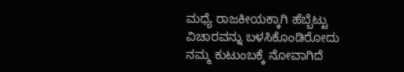ಮಧ್ಯೆ ರಾಜಕೀಯಕ್ಕಾಗಿ ಹೆಬ್ಬೆಟ್ಟು ವಿಚಾರವನ್ನು ಬಳಸಿಕೊಂಡಿರೋದು ನಮ್ಮ ಕುಟುಂಬಕ್ಕೆ ನೋವಾಗಿದೆ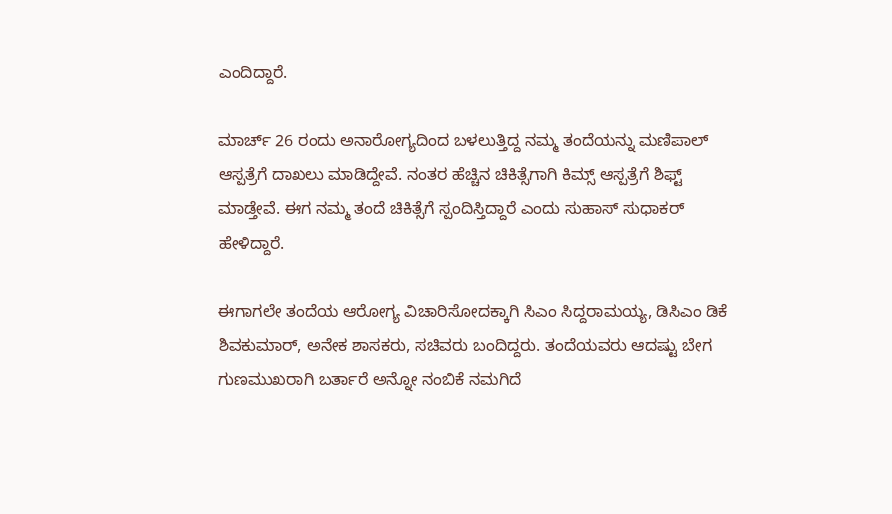ಎಂದಿದ್ದಾರೆ.

ಮಾರ್ಚ್ 26 ರಂದು ಅನಾರೋಗ್ಯದಿಂದ ಬಳಲುತ್ತಿದ್ದ ನಮ್ಮ ತಂದೆಯನ್ನು ಮಣಿಪಾಲ್ ಆಸ್ಪತ್ರೆಗೆ ದಾಖಲು ಮಾಡಿದ್ದೇವೆ. ನಂತರ ಹೆಚ್ಚಿನ ಚಿಕಿತ್ಸೆಗಾಗಿ ಕಿಮ್ಸ್ ಆಸ್ಪತ್ರೆಗೆ ಶಿಫ್ಟ್ ಮಾಡ್ತೇವೆ. ಈಗ ನಮ್ಮ ತಂದೆ ಚಿಕಿತ್ಸೆಗೆ ಸ್ಪಂದಿಸ್ತಿದ್ದಾರೆ ಎಂದು ಸುಹಾಸ್ ಸುಧಾಕರ್ ಹೇಳಿದ್ದಾರೆ.

ಈಗಾಗಲೇ ತಂದೆಯ ಆರೋಗ್ಯ ವಿಚಾರಿಸೋದಕ್ಕಾಗಿ ಸಿಎಂ ಸಿದ್ದರಾಮಯ್ಯ, ಡಿಸಿಎಂ ಡಿಕೆ ಶಿವಕುಮಾರ್, ಅನೇಕ ಶಾಸಕರು, ಸಚಿವರು ಬಂದಿದ್ದರು. ತಂದೆಯವರು ಆದಷ್ಟು ಬೇಗ ಗುಣಮುಖರಾಗಿ ಬರ್ತಾರೆ ಅನ್ನೋ ನಂಬಿಕೆ ನಮಗಿದೆ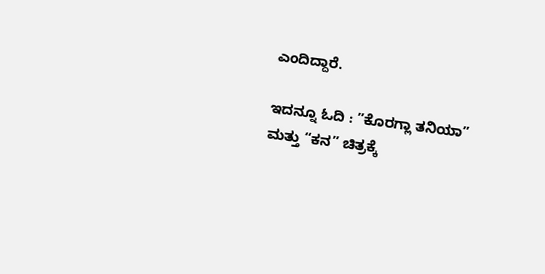ಎಂದಿದ್ದಾರೆ.

ಇದನ್ನೂ ಓದಿ : ”ಕೊರಗ್ಲಾ ತನಿಯಾ” ಮತ್ತು “ಕನ” ಚಿತ್ರಕ್ಕೆ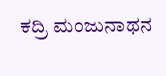ಕದ್ರಿ ಮಂಜುನಾಥನ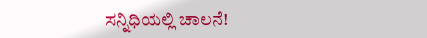ಸನ್ನಿಧಿಯಲ್ಲಿ ಚಾಲನೆ!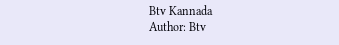Btv Kannada
Author: Btv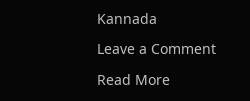Kannada

Leave a Comment

Read More